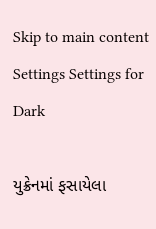Skip to main content
Settings Settings for Dark

યુક્રેનમાં ફસાયેલા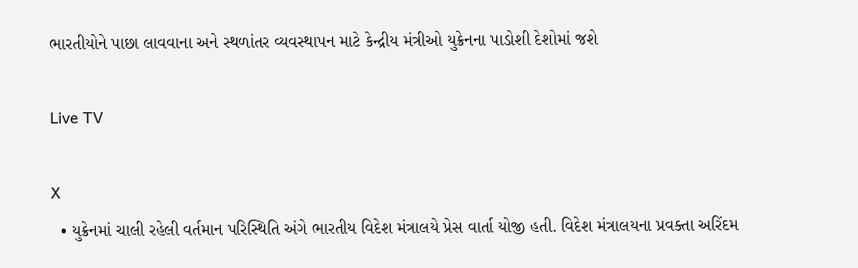ભારતીયોને પાછા લાવવાના અને સ્થળાંતર વ્યવસ્થાપન માટે કેન્દ્રીય મંત્રીઓ યુક્રેનના પાડોશી દેશોમાં જશે

Live TV

X
  • યુક્રેનમાં ચાલી રહેલી વર્તમાન પરિસ્થિતિ અંગે ભારતીય વિદેશ મંત્રાલયે પ્રેસ વાર્તા યોજી હતી. વિદેશ મંત્રાલયના પ્રવક્તા અરિંદમ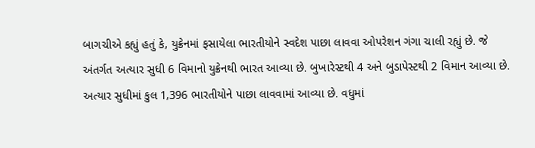બાગચીએ કહ્યું હતું કે, યુક્રેનમાં ફસાયેલા ભારતીયોને સ્વદેશ પાછા લાવવા ઓપરેશન ગંગા ચાલી રહ્યું છે. જે અંતર્ગત અત્યાર સુધી 6 વિમાનો યુક્રેનથી ભારત આવ્યા છે. બુખારેસ્ટથી 4 અને બુડાપેસ્ટથી 2 વિમાન આવ્યા છે.  અત્યાર સુધીમાં કુલ 1,396 ભારતીયોને પાછા લાવવામાં આવ્યા છે. વધુમાં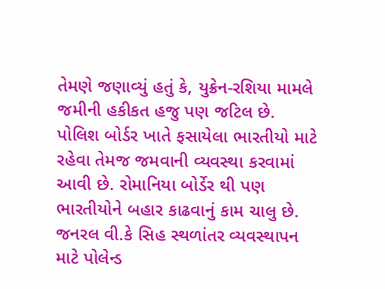તેમણે જણાવ્યું હતું કે, યુક્રેન-રશિયા મામલે જમીની હકીકત હજુ પણ જટિલ છે. પોલિશ બોર્ડર ખાતે ફસાયેલા ભારતીયો માટે રહેવા તેમજ જમવાની વ્યવસ્થા કરવામાં આવી છે. રોમાનિયા બોર્ડેર થી પણ ભારતીયોને બહાર કાઢવાનું કામ ચાલુ છે. જનરલ વી.કે સિહ સ્થળાંતર વ્યવસ્થાપન માટે પોલેન્ડ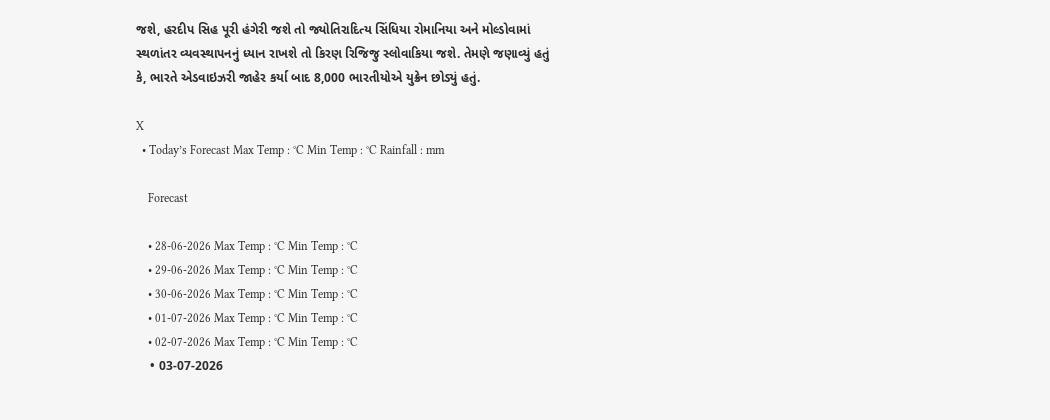જશે, હરદીપ સિહ પૂરી હંગેરી જશે તો જ્યોતિરાદિત્ય સિંધિયા રોમાનિયા અને મોલ્ડોવામાં સ્થળાંતર વ્યવસ્થાપનનું ધ્યાન રાખશે તો કિરણ રિજિજુ સ્લોવાકિયા જશે. તેમણે જણાવ્યું હતું કે, ભારતે એડવાઇઝરી જાહેર કર્યા બાદ 8,000 ભારતીયોએ યુક્રેન છોડ્યું હતું.

X
  • Today’s Forecast Max Temp : °C Min Temp : °C Rainfall : mm

    Forecast

    • 28-06-2026 Max Temp : °C Min Temp : °C
    • 29-06-2026 Max Temp : °C Min Temp : °C
    • 30-06-2026 Max Temp : °C Min Temp : °C
    • 01-07-2026 Max Temp : °C Min Temp : °C
    • 02-07-2026 Max Temp : °C Min Temp : °C
    • 03-07-2026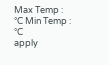Max Temp : °C Min Temp : °C
apply